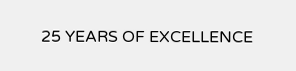25 YEARS OF EXCELLENCE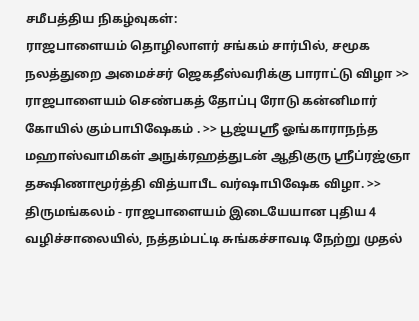சமீபத்திய நிகழ்வுகள்:
ராஜபாளையம் தொழிலாளர் சங்கம் சார்பில், சமூக நலத்துறை அமைச்சர் ஜெகதீஸ்வரிக்கு பாராட்டு விழா >> ராஜபாளையம் செண்பகத் தோப்பு ரோடு கன்னிமார் கோயில் கும்பாபிஷேகம் . >> பூஜ்யஸ்ரீ ஓங்காராநந்த மஹாஸ்வாமிகள் அநுக்ரஹத்துடன் ஆதிகுரு ஸ்ரீப்ரஜ்ஞா தக்ஷிணாமூர்த்தி வித்யாபீட வர்ஷாபிஷேக விழா. >> திருமங்கலம் - ராஜபாளையம் இடையேயான புதிய 4 வழிச்சாலையில், நத்தம்பட்டி சுங்கச்சாவடி நேற்று முதல்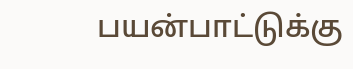பயன்பாட்டுக்கு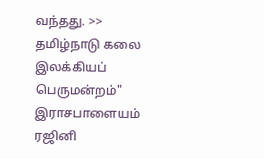வந்தது. >> தமிழ்நாடு கலை இலக்கியப் பெருமன்றம்" இராசபாளையம் ரஜினி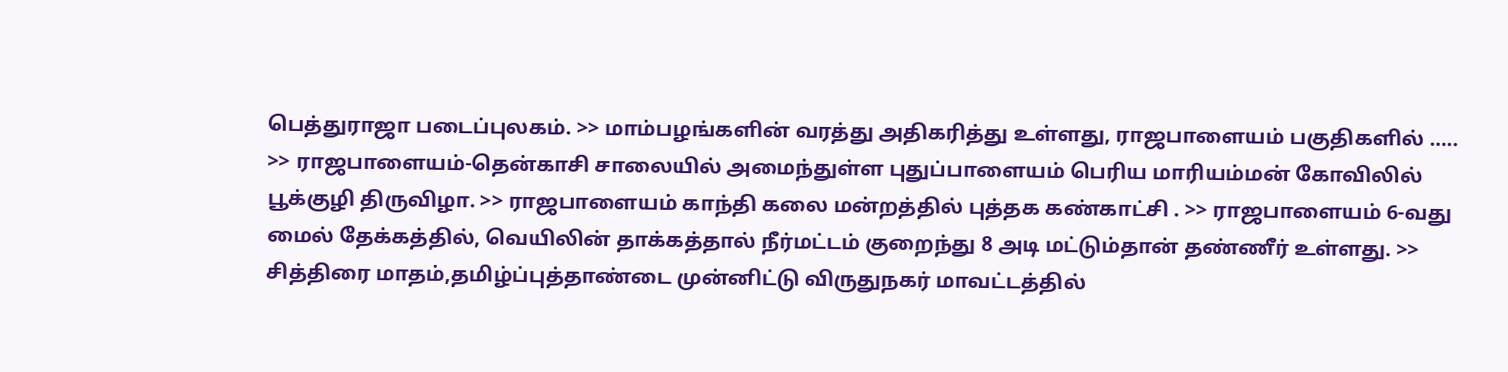பெத்துராஜா படைப்புலகம். >> மாம்பழங்களின் வரத்து அதிகரித்து உள்ளது, ராஜபாளையம் பகுதிகளில் ….. >> ராஜபாளையம்-தென்காசி சாலையில் அமைந்துள்ள புதுப்பாளையம் பெரிய மாரியம்மன் கோவிலில் பூக்குழி திருவிழா. >> ராஜபாளையம் காந்தி கலை மன்றத்தில் புத்தக கண்காட்சி . >> ராஜபாளையம் 6-வது மைல் தேக்கத்தில், வெயிலின் தாக்கத்தால் நீர்மட்டம் குறைந்து 8 அடி மட்டும்தான் தண்ணீர் உள்ளது. >> சித்திரை மாதம்,தமிழ்ப்புத்தாண்டை முன்னிட்டு விருதுநகர் மாவட்டத்தில்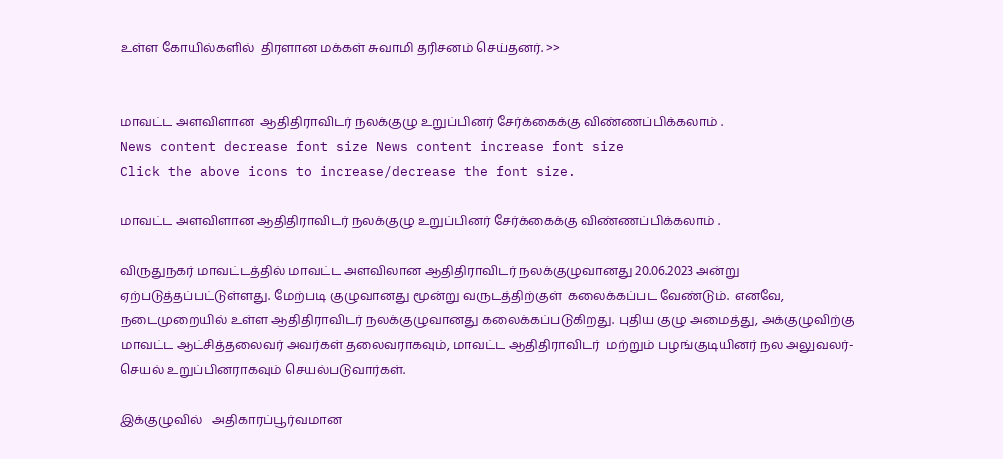உள்ள கோயில்களில்  திரளான மக்கள் சுவாமி தரிசனம் செய்தனர். >>


மாவட்ட அளவிளான  ஆதிதிராவிடர் நலக்குழு உறுப்பினர் சேர்க்கைக்கு விண்ணப்பிக்கலாம் .
News content decrease font size News content increase font size
Click the above icons to increase/decrease the font size.

மாவட்ட அளவிளான ஆதிதிராவிடர் நலக்குழு உறுப்பினர் சேர்க்கைக்கு விண்ணப்பிக்கலாம் .

விருதுநகர் மாவட்டத்தில் மாவட்ட அளவிலான ஆதிதிராவிடர் நலக்குழுவானது 20.06.2023 அன்று ஏற்படுத்தப்பட்டுள்ளது. மேற்படி குழுவானது மூன்று வருடத்திற்குள்  கலைக்கப்பட வேண்டும்.  எனவே,  நடைமுறையில் உள்ள ஆதிதிராவிடர் நலக்குழுவானது கலைக்கப்படுகிறது. புதிய குழு அமைத்து, அக்குழுவிற்கு மாவட்ட ஆட்சித்தலைவர் அவர்கள் தலைவராகவும், மாவட்ட ஆதிதிராவிடர்  மற்றும் பழங்குடியினர் நல அலுவலர்- செயல் உறுப்பினராகவும் செயல்படுவார்கள்.

இக்குழுவில்   அதிகாரப்பூர்வமான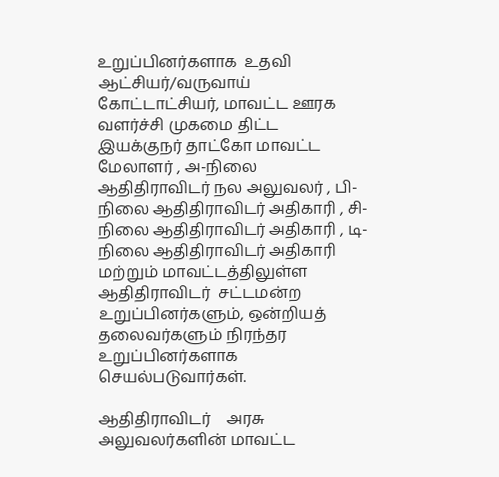உறுப்பினர்களாக  உதவி ஆட்சியர்/வருவாய் கோட்டாட்சியர், மாவட்ட ஊரக வளர்ச்சி முகமை திட்ட  இயக்குநர் தாட்கோ மாவட்ட மேலாளர் , அ-நிலை ஆதிதிராவிடர் நல அலுவலர் , பி-நிலை ஆதிதிராவிடர் அதிகாரி , சி-நிலை ஆதிதிராவிடர் அதிகாரி , டி-நிலை ஆதிதிராவிடர் அதிகாரி மற்றும் மாவட்டத்திலுள்ள ஆதிதிராவிடர்  சட்டமன்ற  உறுப்பினர்களும், ஒன்றியத்  தலைவர்களும் நிரந்தர உறுப்பினர்களாக செயல்படுவார்கள்.

ஆதிதிராவிடர்    அரசு அலுவலர்களின் மாவட்ட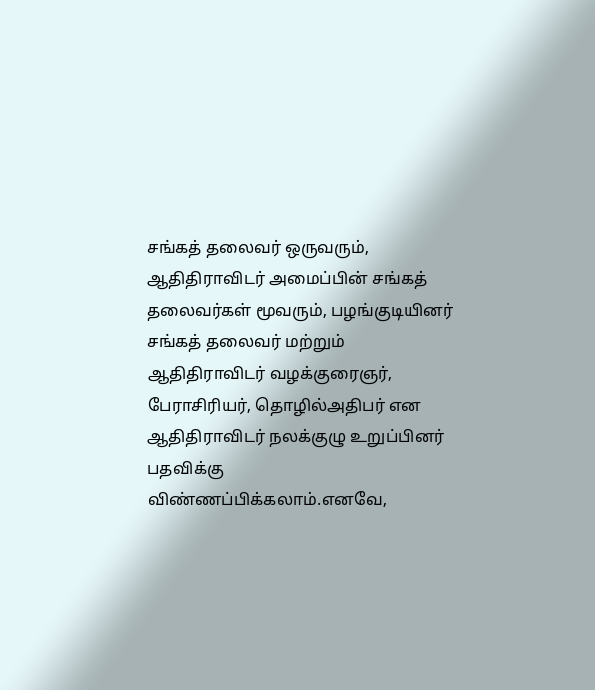சங்கத் தலைவர் ஒருவரும், ஆதிதிராவிடர் அமைப்பின் சங்கத் தலைவர்கள் மூவரும், பழங்குடியினர் சங்கத் தலைவர் மற்றும் ஆதிதிராவிடர் வழக்குரைஞர், பேராசிரியர், தொழில்அதிபர் என ஆதிதிராவிடர் நலக்குழு உறுப்பினர் பதவிக்கு  விண்ணப்பிக்கலாம்.எனவே,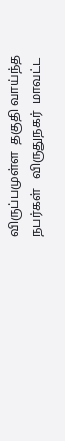விருப்பமுள்ள  தகுதி வாய்ந்த   நபர்கள்   விருதுநகர்  மாவட்ட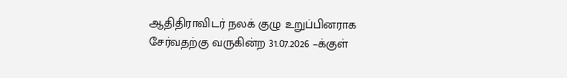ஆதிதிராவிடர் நலக் குழு உறுப்பினராக  சேர்வதற்கு வருகின்ற 31.07.2026 –க்குள்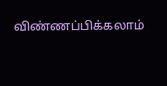விண்ணப்பிக்கலாம்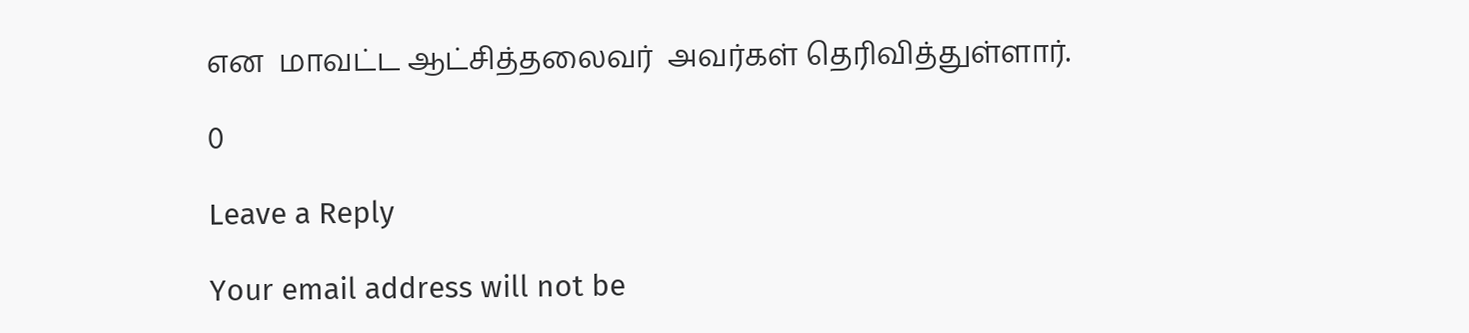என  மாவட்ட ஆட்சித்தலைவர்  அவர்கள் தெரிவித்துள்ளார்.

0

Leave a Reply

Your email address will not be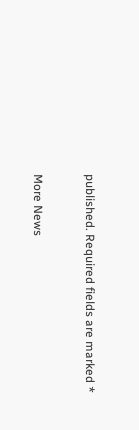published. Required fields are marked *


More News